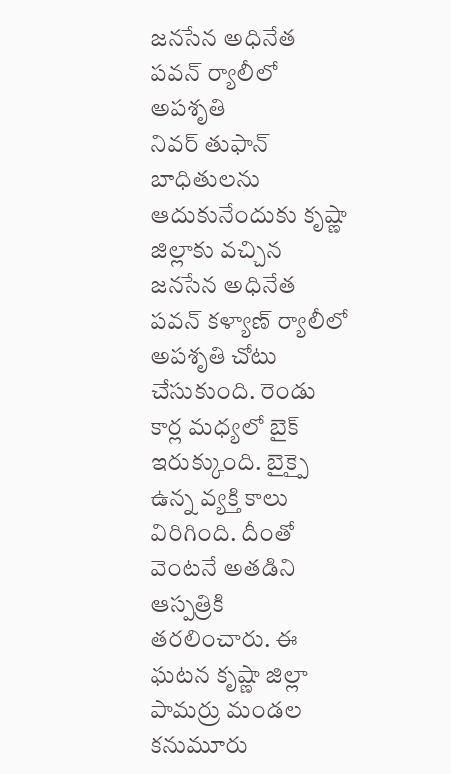జనసేన అధినేత పవన్ ర్యాలీలో అపశృతి
నివర్ తుఫాన్ బాధితులను ఆదుకునేందుకు కృష్ణా జిల్లాకు వచ్చిన జనసేన అధినేత పవన్ కళ్యాణ్ ర్యాలీలో అపశృతి చోటు చేసుకుంది. రెండు కార్ల మధ్యలో బైక్ ఇరుక్కుంది. బైక్పై ఉన్న వ్యక్తి కాలు విరిగింది. దీంతో వెంటనే అతడిని ఆస్పత్రికి తరలించారు. ఈ ఘటన కృష్ణా జిల్లా పామర్రు మండల కనుమూరు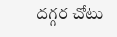దగ్గర చోటు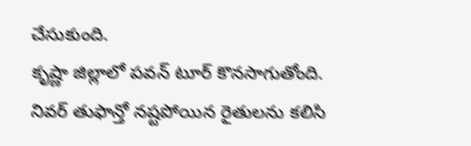చేసుకుంది.
కృష్ణా జిల్లాలో పవన్ టూర్ కొనసాగుతోంది. నివర్ తుఫాన్తో నష్టపోయిన రైతులను కలిసి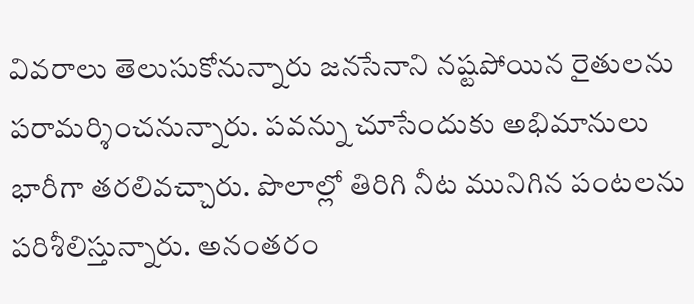వివరాలు తెలుసుకోనున్నారు జనసేనాని నష్టపోయిన రైతులను పరామర్శించనున్నారు. పవన్ను చూసేందుకు అభిమానులు భారీగా తరలివచ్చారు. పొలాల్లో తిరిగి నీట మునిగిన పంటలను పరిశీలిస్తున్నారు. అనంతరం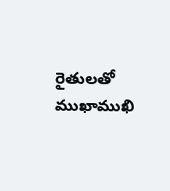రైతులతో ముఖాముఖి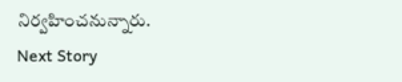నిర్వహించనున్నారు.
Next Story